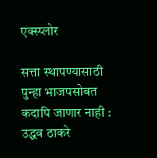एक्स्प्लोर

सत्ता स्थापण्यासाठी पुन्हा भाजपसोबत कदापि जाणार नाही : उद्धव ठाकरे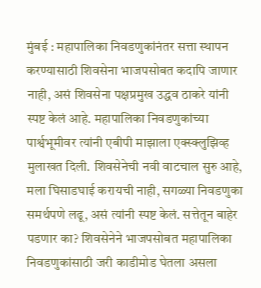मुंबई : महापालिका निवडणुकांनंतर सत्ता स्थापन करण्यासाठी शिवसेना भाजपसोबत कदापि जाणार नाही, असं शिवसेना पक्षप्रमुख उद्धव ठाकरे यांनी स्पष्ट केलं आहे. महापालिका निवडणुकांच्या पार्श्वभूमीवर त्यांनी एबीपी माझाला एक्स्क्लुझिव्ह मुलाखत दिली. शिवसेनेची नवी वाटचाल सुरु आहे, मला घिसाडघाई करायची नाही, सगळ्या निवडणुका समर्थपणे लढू, असं त्यांनी स्पष्ट केलं. सत्तेतून बाहेर पडणार का? शिवसेनेने भाजपसोबत महापालिका निवडणुकांसाठी जरी काडीमोड घेतला असला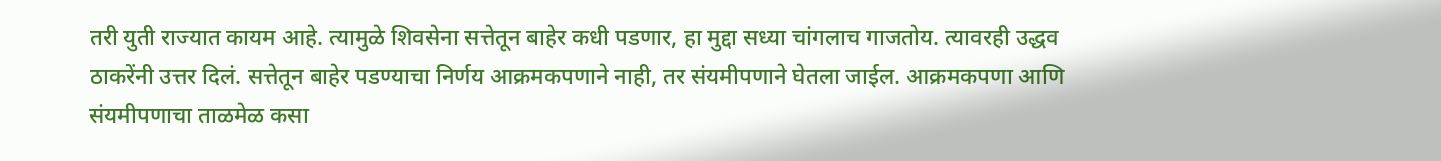तरी युती राज्यात कायम आहे. त्यामुळे शिवसेना सत्तेतून बाहेर कधी पडणार, हा मुद्दा सध्या चांगलाच गाजतोय. त्यावरही उद्धव ठाकरेंनी उत्तर दिलं. सत्तेतून बाहेर पडण्याचा निर्णय आक्रमकपणाने नाही, तर संयमीपणाने घेतला जाईल. आक्रमकपणा आणि संयमीपणाचा ताळमेळ कसा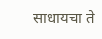साधायचा ते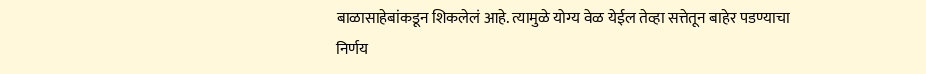बाळासाहेबांकडून शिकलेलं आहे. त्यामुळे योग्य वेळ येईल तेव्हा सत्तेतून बाहेर पडण्याचा निर्णय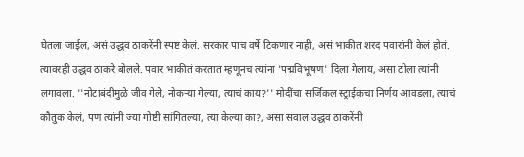घेतला जाईल, असं उद्धव ठाकरेंनी स्पष्ट केलं. सरकार पाच वर्षे टिकणार नाही, असं भाकीत शरद पवारांनी केलं होतं. त्यावरही उद्धव ठाकरे बोलले. पवार भाकीतं करतात म्हणूनच त्यांना 'पद्मविभूषण' दिला गेलाय, असा टोला त्यांनी लगावला. ''नोटाबंदीमुळे जीव गेले, नोकऱ्या गेल्या, त्याचं काय?'' मोदींचा सर्जिकल स्ट्राईकचा निर्णय आवडला, त्याचं कौतुक केलं, पण त्यांनी ज्या गोष्टी सांगितल्या, त्या केल्या का?, असा सवाल उद्धव ठाकरेंनी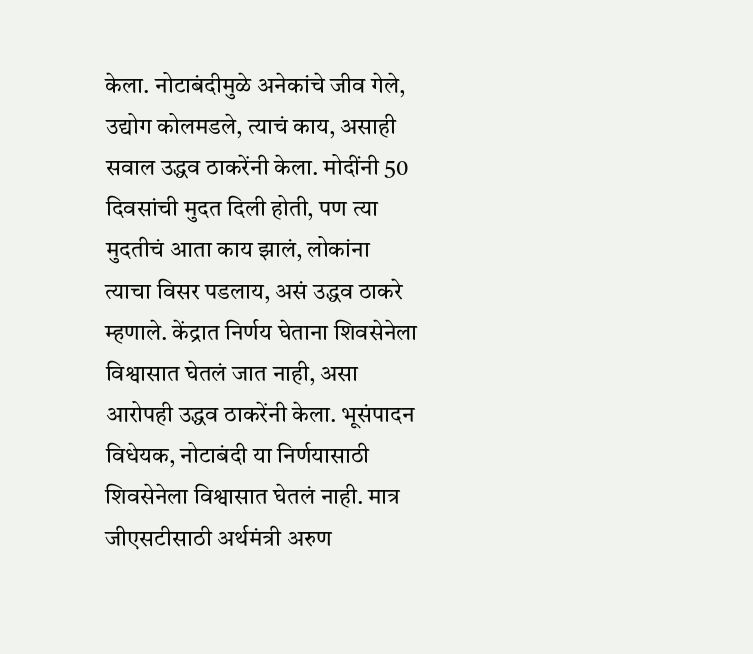केला. नोटाबंदीमुळे अनेकांचे जीव गेले, उद्योग कोलमडले, त्याचं काय, असाही सवाल उद्धव ठाकरेंनी केला. मोदींनी 50 दिवसांची मुदत दिली होती, पण त्या मुदतीचं आता काय झालं, लोकांना त्याचा विसर पडलाय, असं उद्धव ठाकरे म्हणाले. केंद्रात निर्णय घेताना शिवसेनेला विश्वासात घेतलं जात नाही, असा आरोपही उद्धव ठाकरेंनी केला. भूसंपादन विधेयक, नोटाबंदी या निर्णयासाठी शिवसेनेला विश्वासात घेतलं नाही. मात्र जीएसटीसाठी अर्थमंत्री अरुण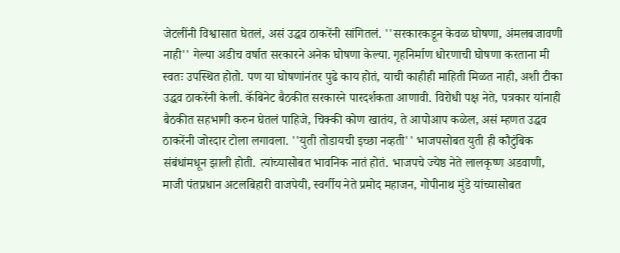जेटलींनी विश्वासात घेतलं, असं उद्धव ठाकरेंनी सांगितलं. ''सरकारकडून केवळ घोषणा, अंमलबजावणी नाही'' गेल्या अडीच वर्षात सरकारने अनेक घोषणा केल्या. गृहनिर्माण धोरणाची घोषणा करताना मी स्वतः उपस्थित होतो. पण या घोषणांनंतर पुढे काय होतं, याची काहीही माहिती मिळत नाही, अशी टीका उद्धव ठाकरेंनी केली. कॅबिनेट बैठकीत सरकारने पारदर्शकता आणावी. विरोधी पक्ष नेते, पत्रकार यांनाही बैठकीत सहभागी करुन घेतलं पाहिजे, चिक्की कोण खातंय, ते आपोआप कळेल, असं म्हणत उद्धव ठाकरेंनी जोरदार टोला लगावला. ''युती तोडायची इच्छा नव्हती'' भाजपसोबत युती ही कौटुंबिक संबंधांमधून झाली होती. त्यांच्यासोबत भावनिक नातं होतं. भाजपचे ज्येष्ठ नेते लालकृष्ण अडवाणी, माजी पंतप्रधान अटलबिहारी वाजपेयी, स्वर्गीय नेते प्रमोद महाजन, गोपीनाथ मुंडे यांच्यासोबत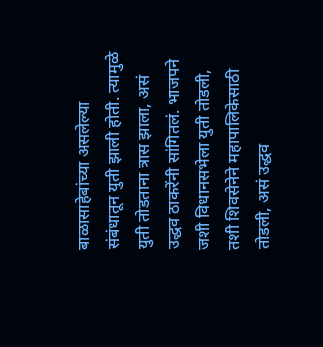बाळासाहेबांच्या असलेल्या संबंधातून युती झाली होती. त्यामुळे युती तोडताना त्रास झाला, असं उद्धव ठाकरेंनी सांगितलं. भाजपने जशी विधानसभेला युती तोडली, तशी शिवसेनेने महापालिकेसाठी तोडली, असं उद्धव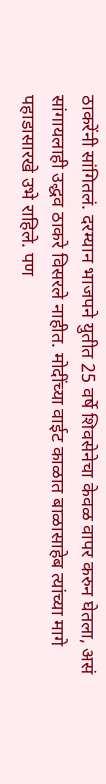ठाकरेंनी सांगितलं. दरम्यान भाजपने युतीत 25 वर्षे शिवसेनेचा केवळ वापर करुन घेतला, असं सांगायलाही उद्धव ठाकरे विसरले नाहीत. मोदींच्या वाईट काळात बाळासाहेब त्यांच्या मागे पहाडासारखे उभे राहिले. पण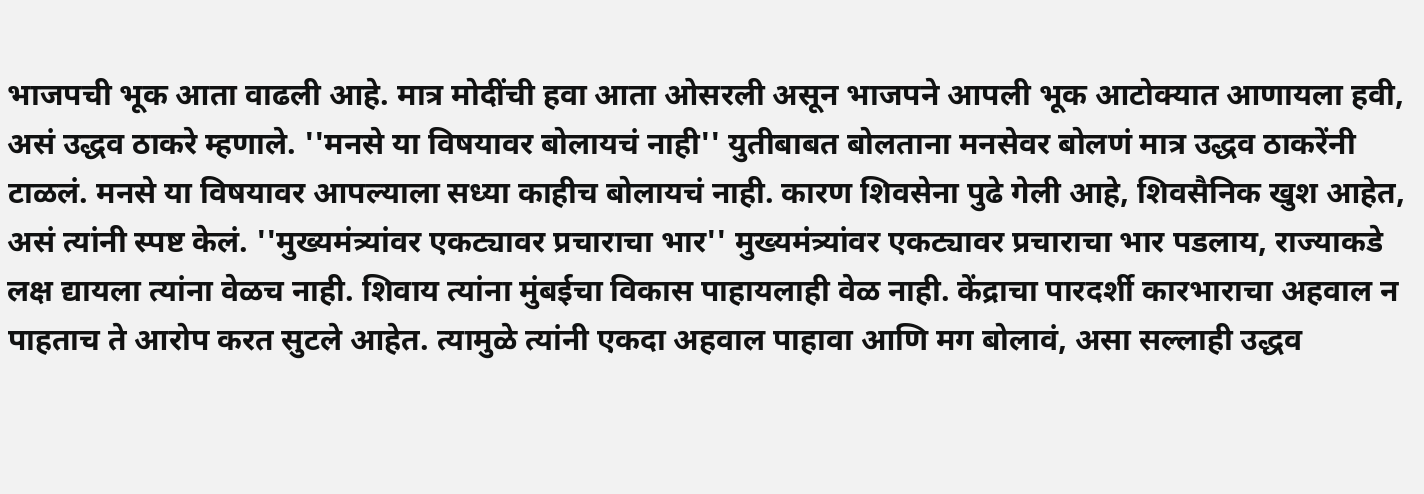भाजपची भूक आता वाढली आहे. मात्र मोदींची हवा आता ओसरली असून भाजपने आपली भूक आटोक्यात आणायला हवी, असं उद्धव ठाकरे म्हणाले. ''मनसे या विषयावर बोलायचं नाही'' युतीबाबत बोलताना मनसेवर बोलणं मात्र उद्धव ठाकरेंनी टाळलं. मनसे या विषयावर आपल्याला सध्या काहीच बोलायचं नाही. कारण शिवसेना पुढे गेली आहे, शिवसैनिक खुश आहेत, असं त्यांनी स्पष्ट केलं. ''मुख्यमंत्र्यांवर एकट्यावर प्रचाराचा भार'' मुख्यमंत्र्यांवर एकट्यावर प्रचाराचा भार पडलाय, राज्याकडे लक्ष द्यायला त्यांना वेळच नाही. शिवाय त्यांना मुंबईचा विकास पाहायलाही वेळ नाही. केंद्राचा पारदर्शी कारभाराचा अहवाल न पाहताच ते आरोप करत सुटले आहेत. त्यामुळे त्यांनी एकदा अहवाल पाहावा आणि मग बोलावं, असा सल्लाही उद्धव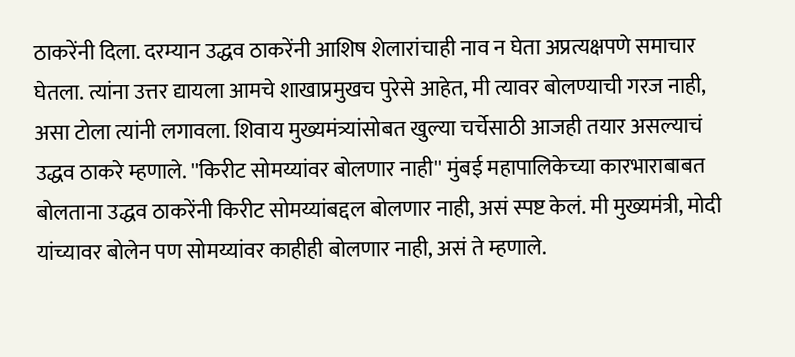ठाकरेंनी दिला. दरम्यान उद्धव ठाकरेंनी आशिष शेलारांचाही नाव न घेता अप्रत्यक्षपणे समाचार घेतला. त्यांना उत्तर द्यायला आमचे शाखाप्रमुखच पुरेसे आहेत, मी त्यावर बोलण्याची गरज नाही, असा टोला त्यांनी लगावला. शिवाय मुख्यमंत्र्यांसोबत खुल्या चर्चेसाठी आजही तयार असल्याचं उद्धव ठाकरे म्हणाले. ''किरीट सोमय्यांवर बोलणार नाही'' मुंबई महापालिकेच्या कारभाराबाबत बोलताना उद्धव ठाकरेंनी किरीट सोमय्यांबद्दल बोलणार नाही, असं स्पष्ट केलं. मी मुख्यमंत्री, मोदी यांच्यावर बोलेन पण सोमय्यांवर काहीही बोलणार नाही, असं ते म्हणाले.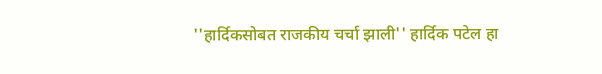''हार्दिकसोबत राजकीय चर्चा झाली'' हार्दिक पटेल हा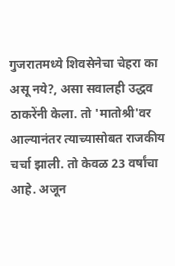गुजरातमध्ये शिवसेनेचा चेहरा का असू नये?, असा सवालही उद्धव ठाकरेंनी केला. तो 'मातोश्री'वर आल्यानंतर त्याच्यासोबत राजकीय चर्चा झाली. तो केवळ 23 वर्षांचा आहे. अजून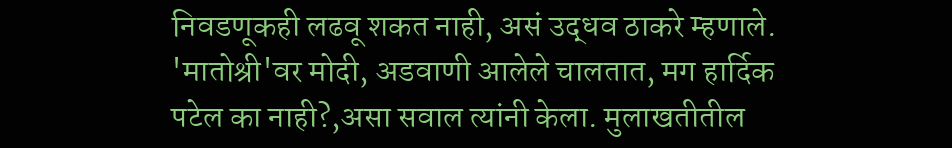निवडणूकही लढवू शकत नाही, असं उद्धव ठाकरे म्हणाले. 'मातोश्री'वर मोदी, अडवाणी आलेले चालतात, मग हार्दिक पटेल का नाही?,असा सवाल त्यांनी केला. मुलाखतीतील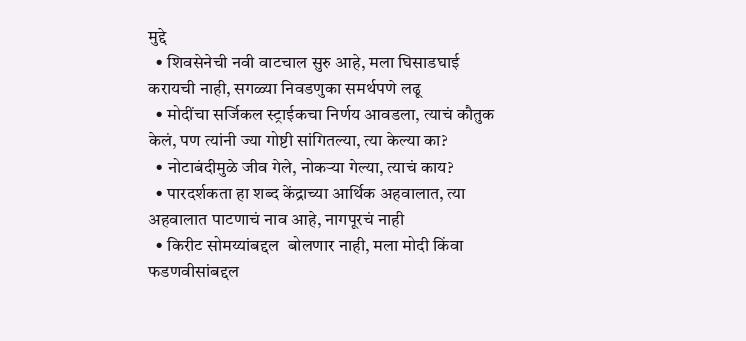मुद्दे
  • शिवसेनेची नवी वाटचाल सुरु आहे, मला घिसाडघाई करायची नाही, सगळ्या निवडणुका समर्थपणे लढू
  • मोदींचा सर्जिकल स्ट्राईकचा निर्णय आवडला, त्याचं कौतुक केलं, पण त्यांनी ज्या गोष्टी सांगितल्या, त्या केल्या का?
  • नोटाबंदीमुळे जीव गेले, नोकऱ्या गेल्या, त्याचं काय?
  • पारदर्शकता हा शब्द केंद्राच्या आर्थिक अहवालात, त्या अहवालात पाटणाचं नाव आहे, नागपूरचं नाही
  • किरीट सोमय्यांबद्दल  बोलणार नाही, मला मोदी किंवा फडणवीसांबद्दल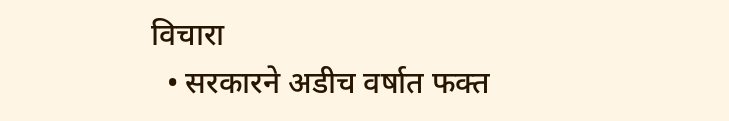विचारा
  • सरकारने अडीच वर्षात फक्त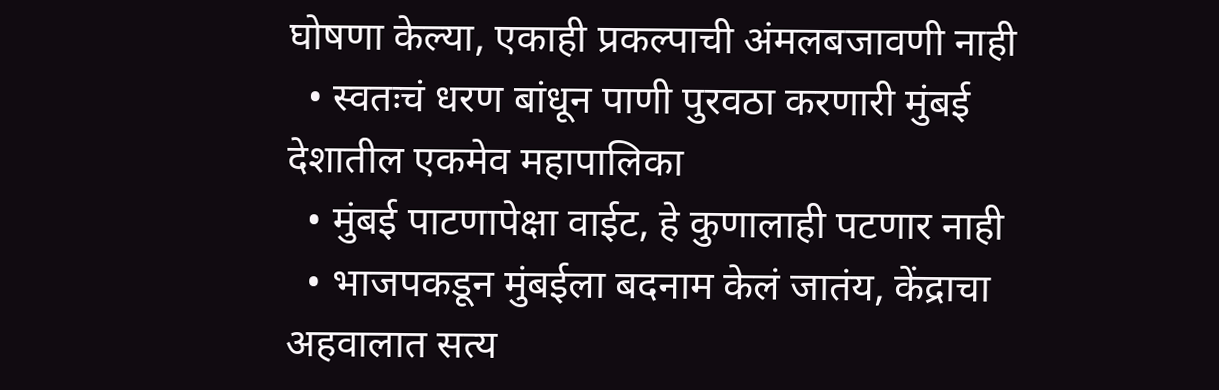घोषणा केल्या, एकाही प्रकल्पाची अंमलबजावणी नाही
  • स्वतःचं धरण बांधून पाणी पुरवठा करणारी मुंबई देशातील एकमेव महापालिका
  • मुंबई पाटणापेक्षा वाईट, हे कुणालाही पटणार नाही
  • भाजपकडून मुंबईला बदनाम केलं जातंय, केंद्राचा अहवालात सत्य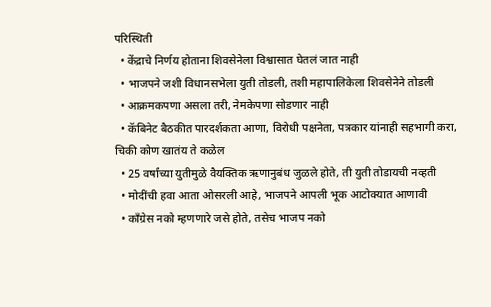परिस्थिती
  • केंद्राचे निर्णय होताना शिवसेनेला विश्वासात घेतलं जात नाही
  • भाजपने जशी विधानसभेला युती तोडली, तशी महापालिकेला शिवसेनेने तोडली
  • आक्रमकपणा असला तरी, नेमकेपणा सोडणार नाही
  • कॅबिनेट बैठकीत पारदर्शकता आणा, विरोधी पक्षनेता, पत्रकार यांनाही सहभागी करा, चिकी कोण खातंय ते कळेल
  • 25 वर्षांच्या युतीमुळे वैयक्तिक ऋणानुबंध जुळले होते, ती युती तोडायची नव्हती
  • मोदींची हवा आता ओसरली आहे, भाजपने आपली भूक आटोक्यात आणावी
  • काँग्रेस नको म्हणणारे जसे होते, तसेच भाजप नको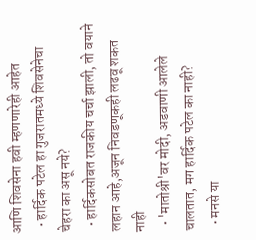आणि शिवसेना हवी म्हणणारेही आहेत
  • हार्दिक पटेल हा गुजरातमध्ये शिवसेनेचा चेहरा का असू नये?
  • हार्दिकसोबत राजकीय चर्चा झाली, तो वयाने लहान आहे,अजून निवडणूकही लढवू शकत नाही
  • 'मातोश्री'वर मोदी, अडवाणी आलेले चालतात, मग हार्दिक पटेल का नाही?
  • मनसे या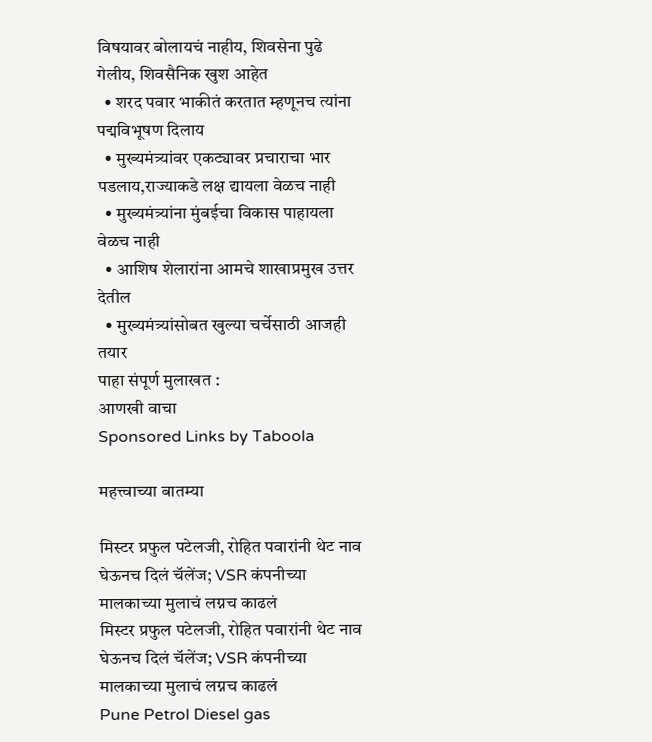विषयावर बोलायचं नाहीय, शिवसेना पुढे गेलीय, शिवसैनिक खुश आहेत
  • शरद पवार भाकीतं करतात म्हणूनच त्यांना पद्मविभूषण दिलाय
  • मुख्यमंत्र्यांवर एकट्यावर प्रचाराचा भार पडलाय,राज्याकडे लक्ष द्यायला वेळच नाही
  • मुख्यमंत्र्यांना मुंबईचा विकास पाहायला वेळच नाही
  • आशिष शेलारांना आमचे शाखाप्रमुख उत्तर देतील
  • मुख्यमंत्र्यांसोबत खुल्या चर्चेसाठी आजही तयार
पाहा संपूर्ण मुलाखत :
आणखी वाचा
Sponsored Links by Taboola

महत्त्वाच्या बातम्या

मिस्टर प्रफुल पटेलजी, रोहित पवारांनी थेट नाव घेऊनच दिलं चॅलेंज; VSR कंपनीच्या मालकाच्या मुलाचं लग्नच काढलं
मिस्टर प्रफुल पटेलजी, रोहित पवारांनी थेट नाव घेऊनच दिलं चॅलेंज; VSR कंपनीच्या मालकाच्या मुलाचं लग्नच काढलं
Pune Petrol Diesel gas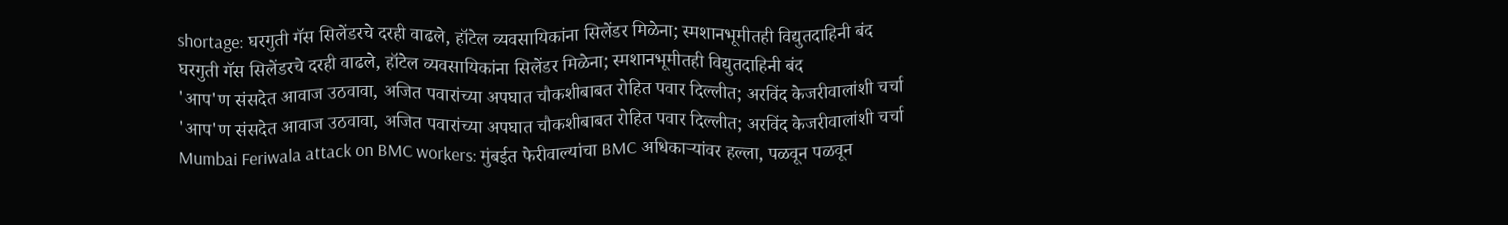shortage: घरगुती गॅस सिलेंडरचे दरही वाढले, हॉटेल व्यवसायिकांना सिलेंडर मिळेना; स्मशानभूमीतही विद्युतदाहिनी बंद
घरगुती गॅस सिलेंडरचे दरही वाढले, हॉटेल व्यवसायिकांना सिलेंडर मिळेना; स्मशानभूमीतही विद्युतदाहिनी बंद
'आप'ण संसदेत आवाज उठवावा, अजित पवारांच्या अपघात चौकशीबाबत रोहित पवार दिल्लीत; अरविंद केजरीवालांशी चर्चा
'आप'ण संसदेत आवाज उठवावा, अजित पवारांच्या अपघात चौकशीबाबत रोहित पवार दिल्लीत; अरविंद केजरीवालांशी चर्चा
Mumbai Feriwala attack on BMC workers: मुंबईत फेरीवाल्यांचा BMC अधिकाऱ्यांवर हल्ला, पळवून पळवून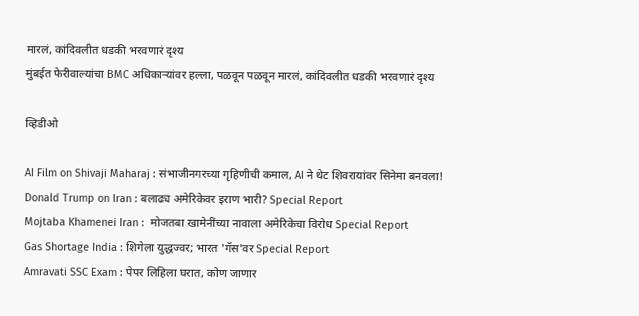मारलं, कांदिवलीत धडकी भरवणारं दृश्य
मुंबईत फेरीवाल्यांचा BMC अधिकाऱ्यांवर हल्ला, पळवून पळवून मारलं, कांदिवलीत धडकी भरवणारं दृश्य

व्हिडीओ

AI Film on Shivaji Maharaj : संभाजीनगरच्या गृहिणीची कमाल, AI ने थेट शिवरायांवर सिनेमा बनवला!
Donald Trump on Iran : बलाढ्य अमेरिकेवर इराण भारी? Special Report
Mojtaba Khamenei Iran :  मोजतबा खामेनींच्या नावाला अमेरिकेचा विरोध Special Report
Gas Shortage India : शिगेला युद्धज्वर; भारत 'गॅस'वर Special Report
Amravati SSC Exam : पेपर लिहिला घरात, कोण जाणार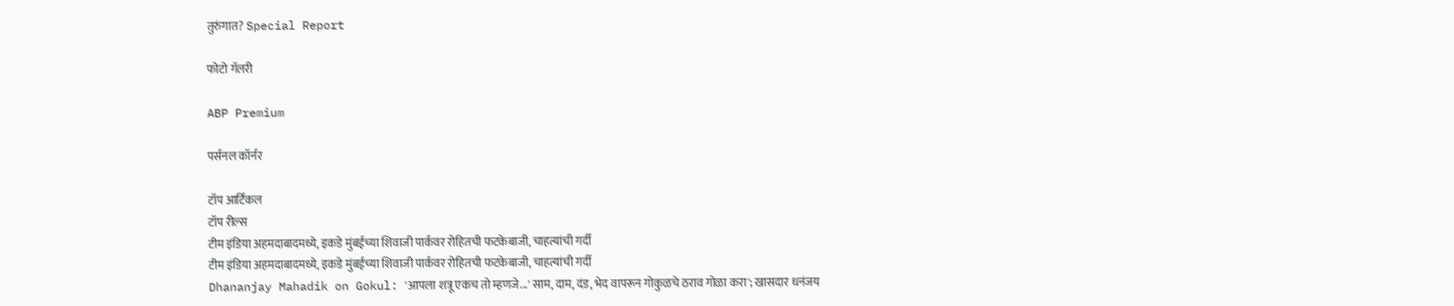तुरुंगात? Special Report

फोटो गॅलरी

ABP Premium

पर्सनल कॉर्नर

टॉप आर्टिकल
टॉप रील्स
टीम इंडिया अहमदाबादमध्ये, इकडे मुंबईच्या शिवाजी पार्कवर रोहितची फटकेबाजी, चाहत्यांची गर्दी
टीम इंडिया अहमदाबादमध्ये, इकडे मुंबईच्या शिवाजी पार्कवर रोहितची फटकेबाजी, चाहत्यांची गर्दी
Dhananjay Mahadik on Gokul: 'आपला शत्रू एकच तो म्हणजे...' साम, दाम, दंड, भेद वापरून गोकुळचे ठराव गोळा करा'; खासदार धनंजय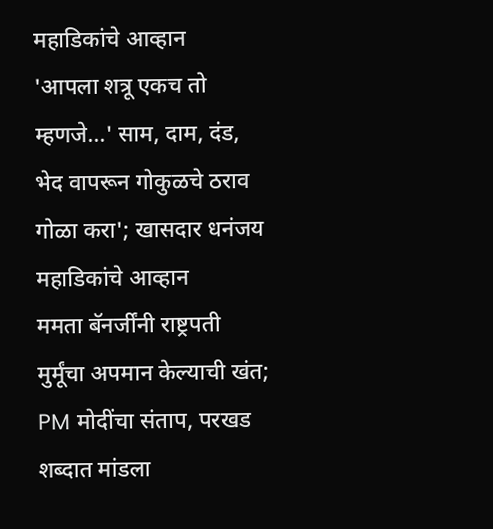महाडिकांचे आव्हान
'आपला शत्रू एकच तो म्हणजे...' साम, दाम, दंड, भेद वापरून गोकुळचे ठराव गोळा करा'; खासदार धनंजय महाडिकांचे आव्हान
ममता बॅनर्जींनी राष्ट्रपती मुर्मूंचा अपमान केल्याची खंत; PM मोदींचा संताप, परखड शब्दात मांडला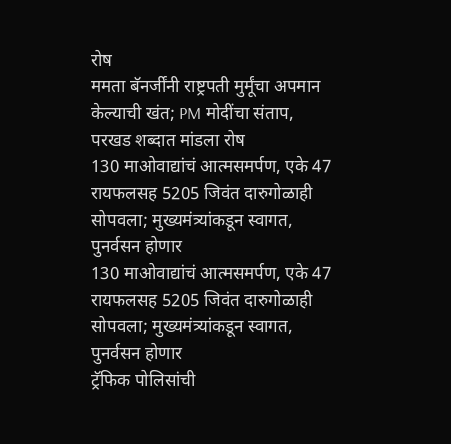रोष
ममता बॅनर्जींनी राष्ट्रपती मुर्मूंचा अपमान केल्याची खंत; PM मोदींचा संताप, परखड शब्दात मांडला रोष
130 माओवाद्यांचं आत्मसमर्पण, एके 47 रायफलसह 5205 जिवंत दारुगोळाही सोपवला; मुख्यमंत्र्यांकडून स्वागत, पुनर्वसन होणार
130 माओवाद्यांचं आत्मसमर्पण, एके 47 रायफलसह 5205 जिवंत दारुगोळाही सोपवला; मुख्यमंत्र्यांकडून स्वागत, पुनर्वसन होणार
ट्रॅफिक पोलिसांची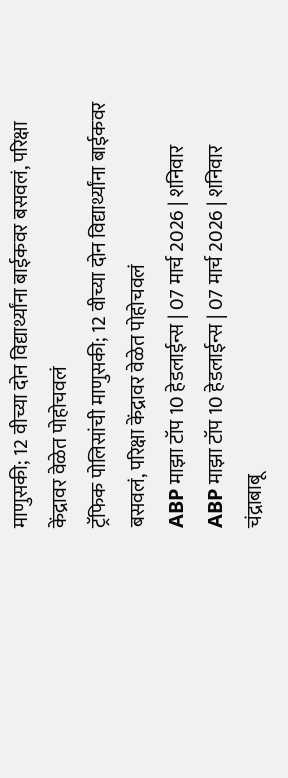माणुसकी; 12 वीच्या दोन विद्यार्थ्यांना बाईकवर बसवलं, परिक्षा केंद्रावर वेळेत पोहोचवलं
ट्रॅफिक पोलिसांची माणुसकी; 12 वीच्या दोन विद्यार्थ्यांना बाईकवर बसवलं, परिक्षा केंद्रावर वेळेत पोहोचवलं
ABP माझा टॉप 10 हेडलाईन्स | 07 मार्च 2026 | शनिवार
ABP माझा टॉप 10 हेडलाईन्स | 07 मार्च 2026 | शनिवार
चंद्राबाबू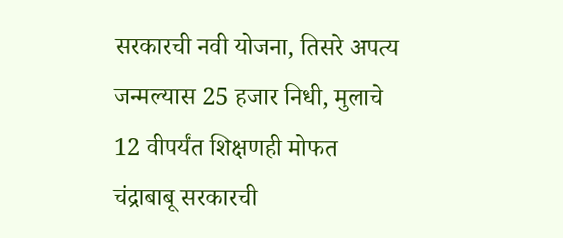सरकारची नवी योजना, तिसरे अपत्य जन्मल्यास 25 हजार निधी, मुलाचे 12 वीपर्यंत शिक्षणही मोफत
चंद्राबाबू सरकारची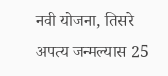नवी योजना, तिसरे अपत्य जन्मल्यास 25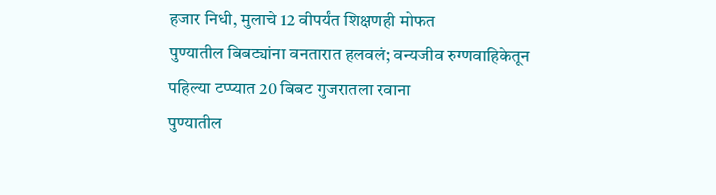हजार निधी, मुलाचे 12 वीपर्यंत शिक्षणही मोफत
पुण्यातील बिबट्यांना वनतारात हलवलं; वन्यजीव रुग्णवाहिकेतून पहिल्या टप्प्यात 20 बिबट गुजरातला रवाना
पुण्यातील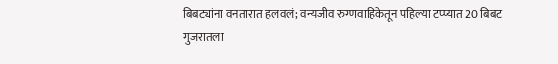बिबट्यांना वनतारात हलवलं; वन्यजीव रुग्णवाहिकेतून पहिल्या टप्प्यात 20 बिबट गुजरातला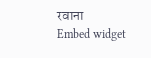रवाना
Embed widget